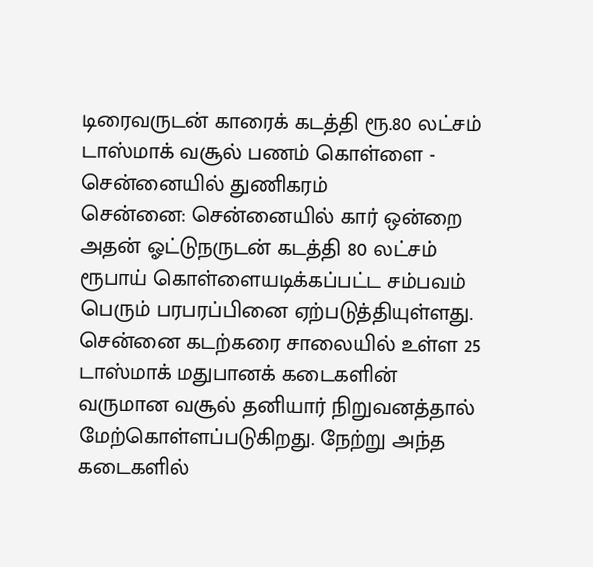டிரைவருடன் காரைக் கடத்தி ரூ.80 லட்சம் டாஸ்மாக் வசூல் பணம் கொள்ளை - சென்னையில் துணிகரம்
சென்னை: சென்னையில் கார் ஒன்றை அதன் ஓட்டுநருடன் கடத்தி 80 லட்சம் ரூபாய் கொள்ளையடிக்கப்பட்ட சம்பவம் பெரும் பரபரப்பினை ஏற்படுத்தியுள்ளது.
சென்னை கடற்கரை சாலையில் உள்ள 25 டாஸ்மாக் மதுபானக் கடைகளின் வருமான வசூல் தனியார் நிறுவனத்தால் மேற்கொள்ளப்படுகிறது. நேற்று அந்த கடைகளில்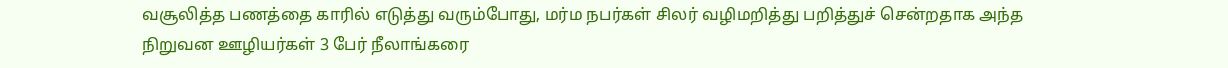வசூலித்த பணத்தை காரில் எடுத்து வரும்போது, மர்ம நபர்கள் சிலர் வழிமறித்து பறித்துச் சென்றதாக அந்த நிறுவன ஊழியர்கள் 3 பேர் நீலாங்கரை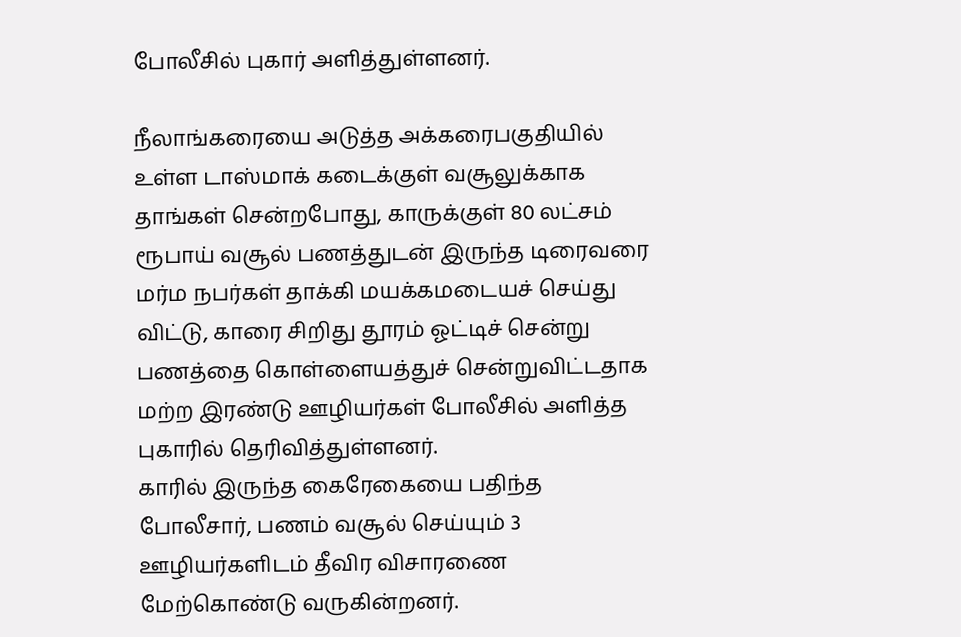போலீசில் புகார் அளித்துள்ளனர்.

நீலாங்கரையை அடுத்த அக்கரைபகுதியில் உள்ள டாஸ்மாக் கடைக்குள் வசூலுக்காக தாங்கள் சென்றபோது, காருக்குள் 80 லட்சம் ரூபாய் வசூல் பணத்துடன் இருந்த டிரைவரை மர்ம நபர்கள் தாக்கி மயக்கமடையச் செய்து விட்டு, காரை சிறிது தூரம் ஓட்டிச் சென்று பணத்தை கொள்ளையத்துச் சென்றுவிட்டதாக மற்ற இரண்டு ஊழியர்கள் போலீசில் அளித்த புகாரில் தெரிவித்துள்ளனர்.
காரில் இருந்த கைரேகையை பதிந்த போலீசார், பணம் வசூல் செய்யும் 3 ஊழியர்களிடம் தீவிர விசாரணை மேற்கொண்டு வருகின்றனர்.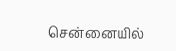சென்னையில்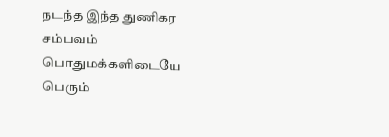நடந்த இந்த துணிகர சம்பவம் பொதுமக்களிடையே பெரும்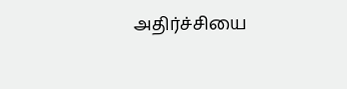அதிர்ச்சியை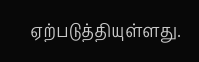ஏற்படுத்தியுள்ளது.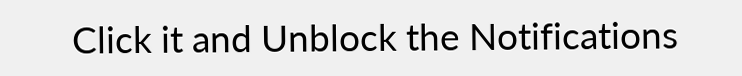Click it and Unblock the Notifications